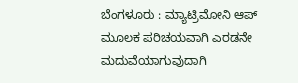ಬೆಂಗಳೂರು : ಮ್ಯಾಟ್ರಿಮೋನಿ ಆಪ್ ಮೂಲಕ ಪರಿಚಯವಾಗಿ ಎರಡನೇ ಮದುವೆಯಾಗುವುದಾಗಿ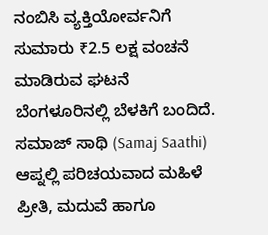ನಂಬಿಸಿ ವ್ಯಕ್ತಿಯೋರ್ವನಿಗೆ ಸುಮಾರು ₹2.5 ಲಕ್ಷ ವಂಚನೆ ಮಾಡಿರುವ ಘಟನೆ ಬೆಂಗಳೂರಿನಲ್ಲಿ ಬೆಳಕಿಗೆ ಬಂದಿದೆ.
ಸಮಾಜ್ ಸಾಥಿ (Samaj Saathi) ಆಪ್ನಲ್ಲಿ ಪರಿಚಯವಾದ ಮಹಿಳೆ ಪ್ರೀತಿ, ಮದುವೆ ಹಾಗೂ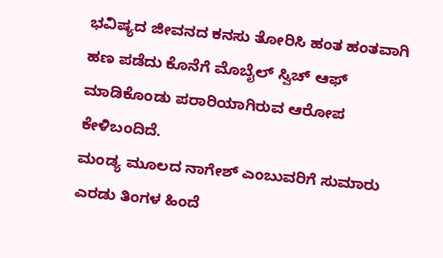ಭವಿಷ್ಯದ ಜೀವನದ ಕನಸು ತೋರಿಸಿ ಹಂತ ಹಂತವಾಗಿ ಹಣ ಪಡೆದು ಕೊನೆಗೆ ಮೊಬೈಲ್ ಸ್ವಿಚ್ ಆಫ್ ಮಾಡಿಕೊಂಡು ಪರಾರಿಯಾಗಿರುವ ಆರೋಪ ಕೇಳಿಬಂದಿದೆ.
ಮಂಡ್ಯ ಮೂಲದ ನಾಗೇಶ್ ಎಂಬುವರಿಗೆ ಸುಮಾರು ಎರಡು ತಿಂಗಳ ಹಿಂದೆ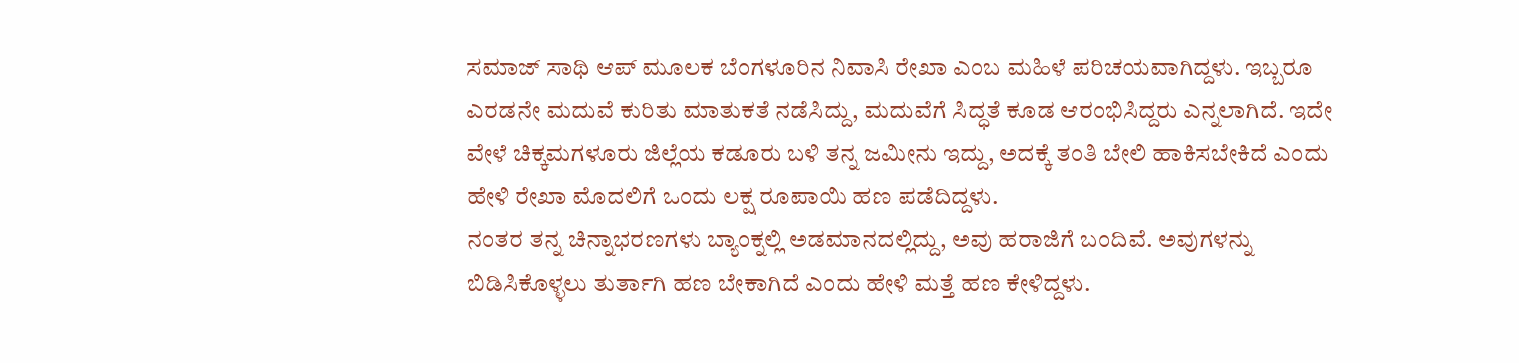ಸಮಾಜ್ ಸಾಥಿ ಆಪ್ ಮೂಲಕ ಬೆಂಗಳೂರಿನ ನಿವಾಸಿ ರೇಖಾ ಎಂಬ ಮಹಿಳೆ ಪರಿಚಯವಾಗಿದ್ದಳು. ಇಬ್ಬರೂ ಎರಡನೇ ಮದುವೆ ಕುರಿತು ಮಾತುಕತೆ ನಡೆಸಿದ್ದು, ಮದುವೆಗೆ ಸಿದ್ಧತೆ ಕೂಡ ಆರಂಭಿಸಿದ್ದರು ಎನ್ನಲಾಗಿದೆ. ಇದೇ ವೇಳೆ ಚಿಕ್ಕಮಗಳೂರು ಜಿಲ್ಲೆಯ ಕಡೂರು ಬಳಿ ತನ್ನ ಜಮೀನು ಇದ್ದು, ಅದಕ್ಕೆ ತಂತಿ ಬೇಲಿ ಹಾಕಿಸಬೇಕಿದೆ ಎಂದು ಹೇಳಿ ರೇಖಾ ಮೊದಲಿಗೆ ಒಂದು ಲಕ್ಷ ರೂಪಾಯಿ ಹಣ ಪಡೆದಿದ್ದಳು.
ನಂತರ ತನ್ನ ಚಿನ್ನಾಭರಣಗಳು ಬ್ಯಾಂಕ್ನಲ್ಲಿ ಅಡಮಾನದಲ್ಲಿದ್ದು, ಅವು ಹರಾಜಿಗೆ ಬಂದಿವೆ. ಅವುಗಳನ್ನು ಬಿಡಿಸಿಕೊಳ್ಳಲು ತುರ್ತಾಗಿ ಹಣ ಬೇಕಾಗಿದೆ ಎಂದು ಹೇಳಿ ಮತ್ತೆ ಹಣ ಕೇಳಿದ್ದಳು.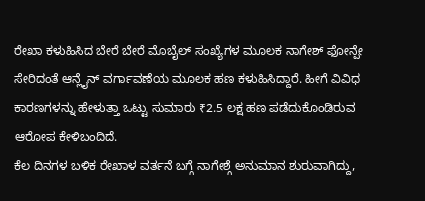ರೇಖಾ ಕಳುಹಿಸಿದ ಬೇರೆ ಬೇರೆ ಮೊಬೈಲ್ ಸಂಖ್ಯೆಗಳ ಮೂಲಕ ನಾಗೇಶ್ ಫೋನ್ಪೇ ಸೇರಿದಂತೆ ಆನ್ಲೈನ್ ವರ್ಗಾವಣೆಯ ಮೂಲಕ ಹಣ ಕಳುಹಿಸಿದ್ದಾರೆ. ಹೀಗೆ ವಿವಿಧ ಕಾರಣಗಳನ್ನು ಹೇಳುತ್ತಾ ಒಟ್ಟು ಸುಮಾರು ₹2.5 ಲಕ್ಷ ಹಣ ಪಡೆದುಕೊಂಡಿರುವ ಆರೋಪ ಕೇಳಿಬಂದಿದೆ.
ಕೆಲ ದಿನಗಳ ಬಳಿಕ ರೇಖಾಳ ವರ್ತನೆ ಬಗ್ಗೆ ನಾಗೇಶ್ಗೆ ಅನುಮಾನ ಶುರುವಾಗಿದ್ದು,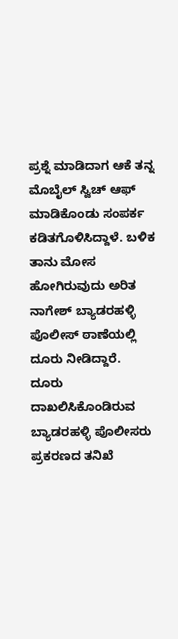ಪ್ರಶ್ನೆ ಮಾಡಿದಾಗ ಆಕೆ ತನ್ನ ಮೊಬೈಲ್ ಸ್ವಿಚ್ ಆಫ್ ಮಾಡಿಕೊಂಡು ಸಂಪರ್ಕ ಕಡಿತಗೊಳಿಸಿದ್ದಾಳೆ. ಬಳಿಕ ತಾನು ಮೋಸ ಹೋಗಿರುವುದು ಅರಿತ ನಾಗೇಶ್ ಬ್ಯಾಡರಹಳ್ಳಿ ಪೊಲೀಸ್ ಠಾಣೆಯಲ್ಲಿ ದೂರು ನೀಡಿದ್ದಾರೆ.
ದೂರು ದಾಖಲಿಸಿಕೊಂಡಿರುವ ಬ್ಯಾಡರಹಳ್ಳಿ ಪೊಲೀಸರು ಪ್ರಕರಣದ ತನಿಖೆ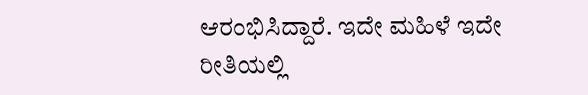ಆರಂಭಿಸಿದ್ದಾರೆ. ಇದೇ ಮಹಿಳೆ ಇದೇ ರೀತಿಯಲ್ಲಿ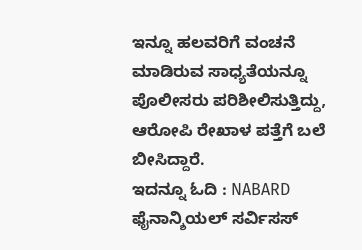ಇನ್ನೂ ಹಲವರಿಗೆ ವಂಚನೆ ಮಾಡಿರುವ ಸಾಧ್ಯತೆಯನ್ನೂ ಪೊಲೀಸರು ಪರಿಶೀಲಿಸುತ್ತಿದ್ದು, ಆರೋಪಿ ರೇಖಾಳ ಪತ್ತೆಗೆ ಬಲೆ ಬೀಸಿದ್ದಾರೆ.
ಇದನ್ನೂ ಓದಿ : NABARD ಫೈನಾನ್ಶಿಯಲ್ ಸರ್ವಿಸಸ್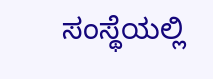ಸಂಸ್ಥೆಯಲ್ಲಿ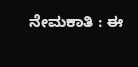ನೇಮಕಾತಿ : ಈ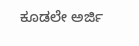ಕೂಡಲೇ ಅರ್ಜಿ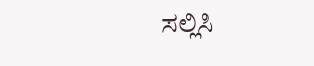ಸಲ್ಲಿಸಿ